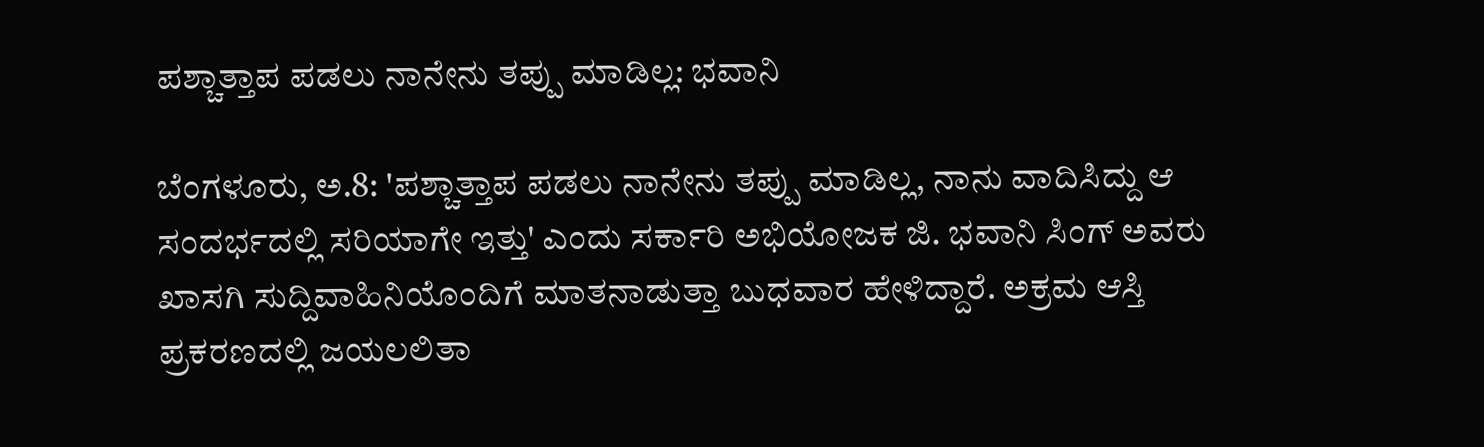ಪಶ್ಚಾತ್ತಾಪ ಪಡಲು ನಾನೇನು ತಪ್ಪು ಮಾಡಿಲ್ಲ: ಭವಾನಿ

ಬೆಂಗಳೂರು, ಅ.8: 'ಪಶ್ಚಾತ್ತಾಪ ಪಡಲು ನಾನೇನು ತಪ್ಪು ಮಾಡಿಲ್ಲ, ನಾನು ವಾದಿಸಿದ್ದು ಆ ಸಂದರ್ಭದಲ್ಲಿ ಸರಿಯಾಗೇ ಇತ್ತು' ಎಂದು ಸರ್ಕಾರಿ ಅಭಿಯೋಜಕ ಜಿ. ಭವಾನಿ ಸಿಂಗ್ ಅವರು ಖಾಸಗಿ ಸುದ್ದಿವಾಹಿನಿಯೊಂದಿಗೆ ಮಾತನಾಡುತ್ತಾ ಬುಧವಾರ ಹೇಳಿದ್ದಾರೆ. ಅಕ್ರಮ ಆಸ್ತಿ ಪ್ರಕರಣದಲ್ಲಿ ಜಯಲಲಿತಾ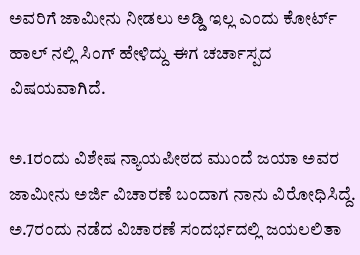ಅವರಿಗೆ ಜಾಮೀನು ನೀಡಲು ಅಡ್ಡಿ ಇಲ್ಲ ಎಂದು ಕೋರ್ಟ್ ಹಾಲ್ ನಲ್ಲಿ ಸಿಂಗ್ ಹೇಳಿದ್ದು ಈಗ ಚರ್ಚಾಸ್ಪದ ವಿಷಯವಾಗಿದೆ.

ಅ.1ರಂದು ವಿಶೇಷ ನ್ಯಾಯಪೀಠದ ಮುಂದೆ ಜಯಾ ಅವರ ಜಾಮೀನು ಅರ್ಜಿ ವಿಚಾರಣೆ ಬಂದಾಗ ನಾನು ವಿರೋಧಿಸಿದ್ದೆ. ಅ.7ರಂದು ನಡೆದ ವಿಚಾರಣೆ ಸಂದರ್ಭದಲ್ಲಿ ಜಯಲಲಿತಾ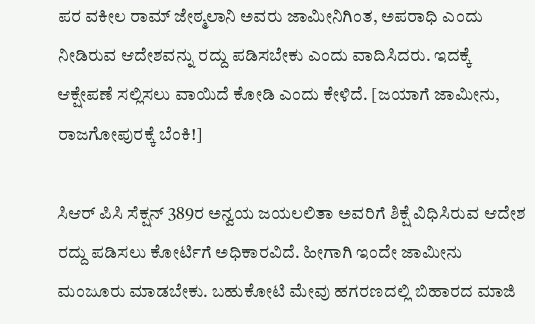ಪರ ವಕೀಲ ರಾಮ್ ಜೇಠ್ಮಲಾನಿ ಅವರು ಜಾಮೀನಿಗಿಂತ, ಅಪರಾಧಿ ಎಂದು ನೀಡಿರುವ ಆದೇಶವನ್ನು ರದ್ದು ಪಡಿಸಬೇಕು ಎಂದು ವಾದಿಸಿದರು. ಇದಕ್ಕೆ ಆಕ್ಷೇಪಣೆ ಸಲ್ಲಿಸಲು ವಾಯಿದೆ ಕೋಡಿ ಎಂದು ಕೇಳಿದೆ. [ಜಯಾಗೆ ಜಾಮೀನು, ರಾಜಗೋಪುರಕ್ಕೆ ಬೆಂಕಿ!]

ಸಿಆರ್ ಪಿಸಿ ಸೆಕ್ಷನ್ 389ರ ಅನ್ವಯ ಜಯಲಲಿತಾ ಅವರಿಗೆ ಶಿಕ್ಷೆ ವಿಧಿಸಿರುವ ಆದೇಶ ರದ್ದು ಪಡಿಸಲು ಕೋರ್ಟಿಗೆ ಅಧಿಕಾರವಿದೆ. ಹೀಗಾಗಿ ಇಂದೇ ಜಾಮೀನು ಮಂಜೂರು ಮಾಡಬೇಕು. ಬಹುಕೋಟಿ ಮೇವು ಹಗರಣದಲ್ಲಿ ಬಿಹಾರದ ಮಾಜಿ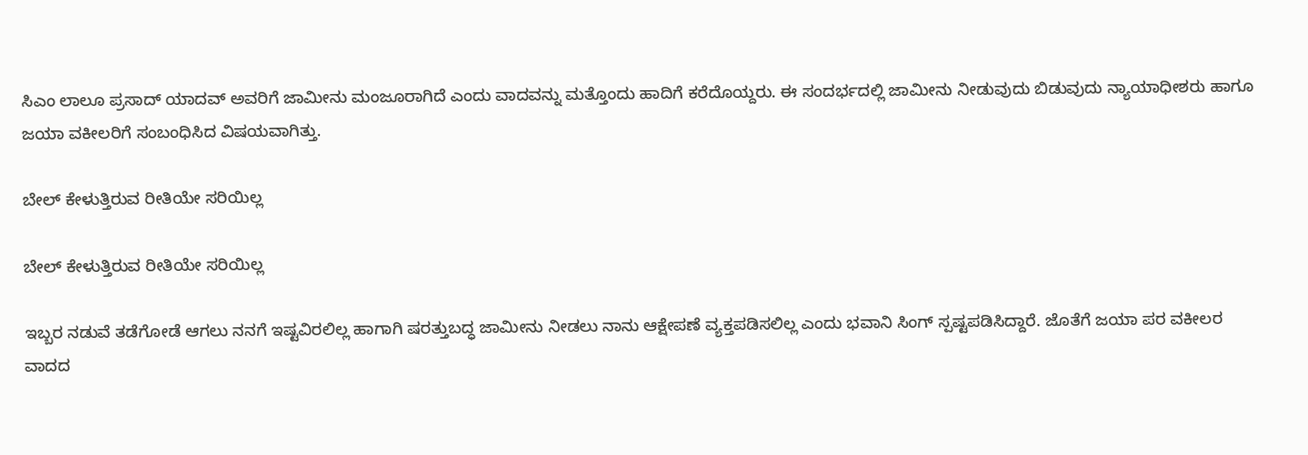ಸಿಎಂ ಲಾಲೂ ಪ್ರಸಾದ್ ಯಾದವ್ ಅವರಿಗೆ ಜಾಮೀನು ಮಂಜೂರಾಗಿದೆ ಎಂದು ವಾದವನ್ನು ಮತ್ತೊಂದು ಹಾದಿಗೆ ಕರೆದೊಯ್ದರು. ಈ ಸಂದರ್ಭದಲ್ಲಿ ಜಾಮೀನು ನೀಡುವುದು ಬಿಡುವುದು ನ್ಯಾಯಾಧೀಶರು ಹಾಗೂ ಜಯಾ ವಕೀಲರಿಗೆ ಸಂಬಂಧಿಸಿದ ವಿಷಯವಾಗಿತ್ತು.

ಬೇಲ್ ಕೇಳುತ್ತಿರುವ ರೀತಿಯೇ ಸರಿಯಿಲ್ಲ

ಬೇಲ್ ಕೇಳುತ್ತಿರುವ ರೀತಿಯೇ ಸರಿಯಿಲ್ಲ

ಇಬ್ಬರ ನಡುವೆ ತಡೆಗೋಡೆ ಆಗಲು ನನಗೆ ಇಷ್ಟವಿರಲಿಲ್ಲ ಹಾಗಾಗಿ ಷರತ್ತುಬದ್ಧ ಜಾಮೀನು ನೀಡಲು ನಾನು ಆಕ್ಷೇಪಣೆ ವ್ಯಕ್ತಪಡಿಸಲಿಲ್ಲ ಎಂದು ಭವಾನಿ ಸಿಂಗ್ ಸ್ಪಷ್ಟಪಡಿಸಿದ್ದಾರೆ. ಜೊತೆಗೆ ಜಯಾ ಪರ ವಕೀಲರ ವಾದದ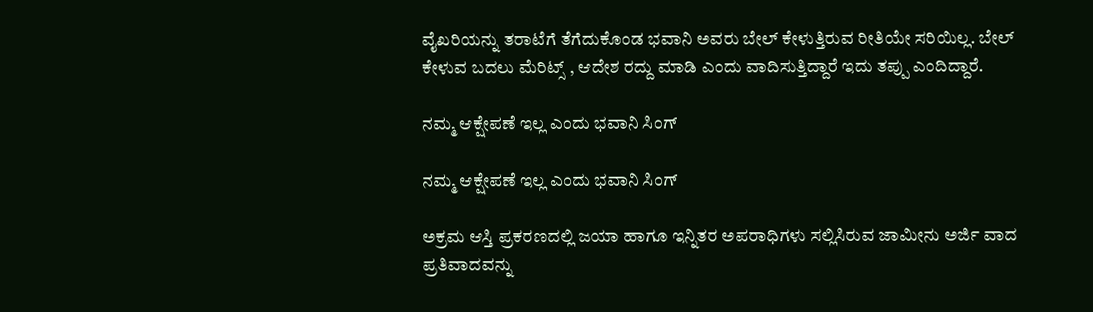ವೈಖರಿಯನ್ನು ತರಾಟೆಗೆ ತೆಗೆದುಕೊಂಡ ಭವಾನಿ ಅವರು ಬೇಲ್ ಕೇಳುತ್ತಿರುವ ರೀತಿಯೇ ಸರಿಯಿಲ್ಲ. ಬೇಲ್ ಕೇಳುವ ಬದಲು ಮೆರಿಟ್ಸ್ , ಆದೇಶ ರದ್ದು ಮಾಡಿ ಎಂದು ವಾದಿಸುತ್ತಿದ್ದಾರೆ ಇದು ತಪ್ಪು ಎಂದಿದ್ದಾರೆ.

ನಮ್ಮ ಆಕ್ಷೇಪಣೆ ಇಲ್ಲ ಎಂದು ಭವಾನಿ ಸಿಂಗ್

ನಮ್ಮ ಆಕ್ಷೇಪಣೆ ಇಲ್ಲ ಎಂದು ಭವಾನಿ ಸಿಂಗ್

ಅಕ್ರಮ ಆಸ್ತಿ ಪ್ರಕರಣದಲ್ಲಿ ಜಯಾ ಹಾಗೂ ಇನ್ನಿತರ ಅಪರಾಧಿಗಳು ಸಲ್ಲಿಸಿರುವ ಜಾಮೀನು ಅರ್ಜಿ ವಾದ ಪ್ರತಿವಾದವನ್ನು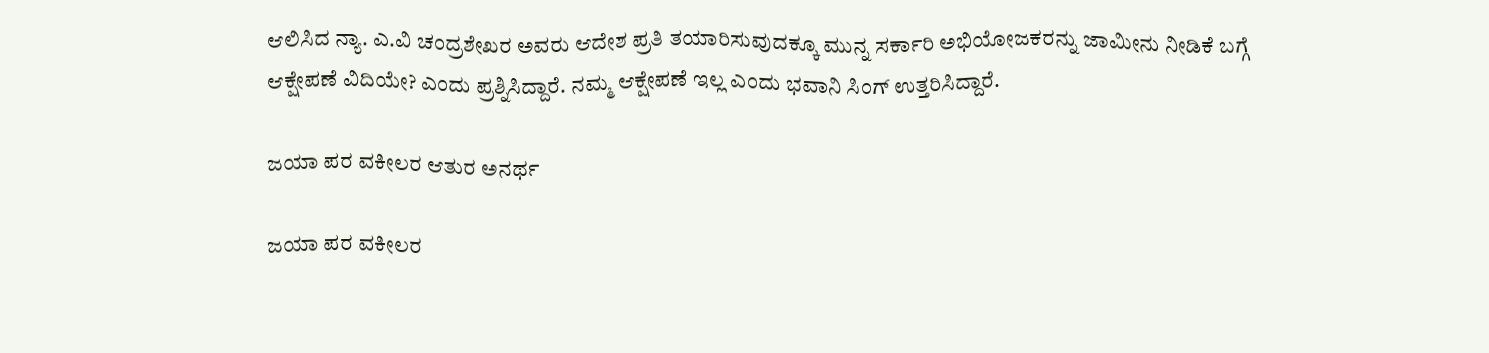ಆಲಿಸಿದ ನ್ಯಾ. ಎ.ವಿ ಚಂದ್ರಶೇಖರ ಅವರು ಆದೇಶ ಪ್ರತಿ ತಯಾರಿಸುವುದಕ್ಕೂ ಮುನ್ನ ಸರ್ಕಾರಿ ಅಭಿಯೋಜಕರನ್ನು ಜಾಮೀನು ನೀಡಿಕೆ ಬಗ್ಗೆ ಆಕ್ಷೇಪಣೆ ವಿದಿಯೇ? ಎಂದು ಪ್ರಶ್ನಿಸಿದ್ದಾರೆ. ನಮ್ಮ ಆಕ್ಷೇಪಣೆ ಇಲ್ಲ ಎಂದು ಭವಾನಿ ಸಿಂಗ್ ಉತ್ತರಿಸಿದ್ದಾರೆ.

ಜಯಾ ಪರ ವಕೀಲರ ಆತುರ ಅನರ್ಥ

ಜಯಾ ಪರ ವಕೀಲರ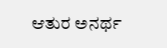ಆತುರ ಅನರ್ಥ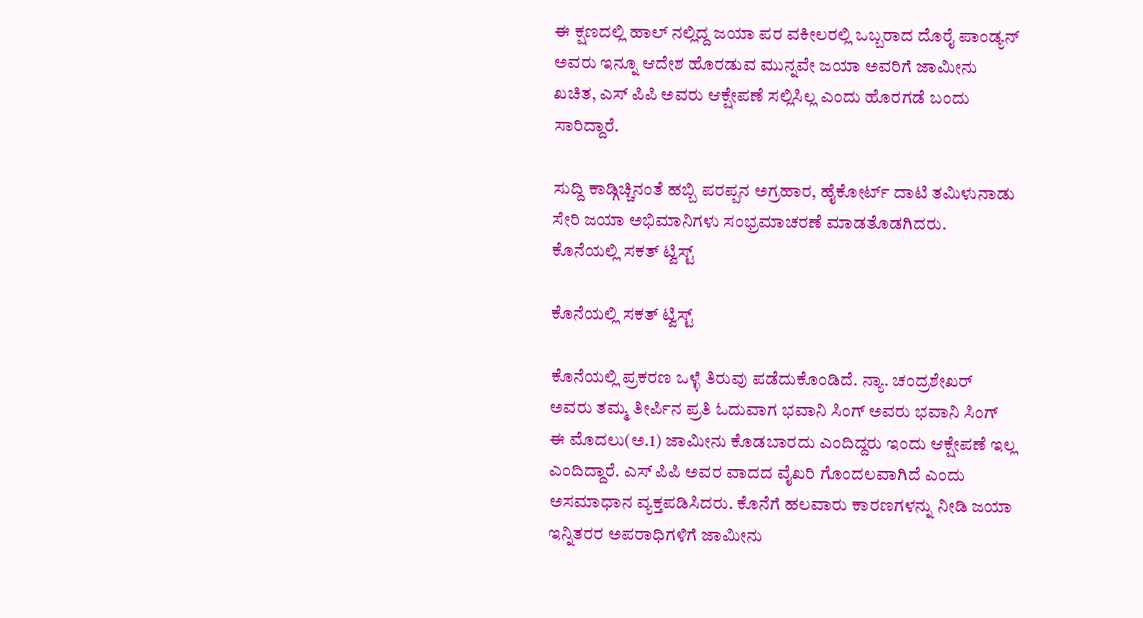ಈ ಕ್ಷಣದಲ್ಲಿ ಹಾಲ್ ನಲ್ಲಿದ್ದ ಜಯಾ ಪರ ವಕೀಲರಲ್ಲಿ ಒಬ್ಬರಾದ ದೊರೈ ಪಾಂಡ್ಯನ್ ಅವರು ಇನ್ನೂ ಆದೇಶ ಹೊರಡುವ ಮುನ್ನವೇ ಜಯಾ ಅವರಿಗೆ ಜಾಮೀನು ಖಚಿತ, ಎಸ್ ಪಿಪಿ ಅವರು ಆಕ್ಷೇಪಣೆ ಸಲ್ಲಿಸಿಲ್ಲ ಎಂದು ಹೊರಗಡೆ ಬಂದು ಸಾರಿದ್ದಾರೆ.

ಸುದ್ದಿ ಕಾಡ್ಗಿಚ್ಚಿನಂತೆ ಹಬ್ಬಿ ಪರಪ್ಪನ ಅಗ್ರಹಾರ, ಹೈಕೋರ್ಟ್ ದಾಟಿ ತಮಿಳುನಾಡು ಸೇರಿ ಜಯಾ ಅಭಿಮಾನಿಗಳು ಸಂಭ್ರಮಾಚರಣೆ ಮಾಡತೊಡಗಿದರು.
ಕೊನೆಯಲ್ಲಿ ಸಕತ್ ಟ್ವಿಸ್ಟ್

ಕೊನೆಯಲ್ಲಿ ಸಕತ್ ಟ್ವಿಸ್ಟ್

ಕೊನೆಯಲ್ಲಿ ಪ್ರಕರಣ ಒಳ್ಳೆ ತಿರುವು ಪಡೆದುಕೊಂಡಿದೆ. ನ್ಯಾ. ಚಂದ್ರಶೇಖರ್ ಅವರು ತಮ್ಮ ತೀರ್ಪಿನ ಪ್ರತಿ ಓದುವಾಗ ಭವಾನಿ ಸಿಂಗ್ ಅವರು ಭವಾನಿ ಸಿಂಗ್ ಈ ಮೊದಲು(ಅ.1) ಜಾಮೀನು ಕೊಡಬಾರದು ಎಂದಿದ್ದರು ಇಂದು ಆಕ್ಷೇಪಣೆ ಇಲ್ಲ ಎಂದಿದ್ದಾರೆ. ಎಸ್ ಪಿಪಿ ಅವರ ವಾದದ ವೈಖರಿ ಗೊಂದಲವಾಗಿದೆ ಎಂದು ಅಸಮಾಧಾನ ವ್ಯಕ್ತಪಡಿಸಿದರು. ಕೊನೆಗೆ ಹಲವಾರು ಕಾರಣಗಳನ್ನು ನೀಡಿ ಜಯಾ ಇನ್ನಿತರರ ಅಪರಾಧಿಗಳಿಗೆ ಜಾಮೀನು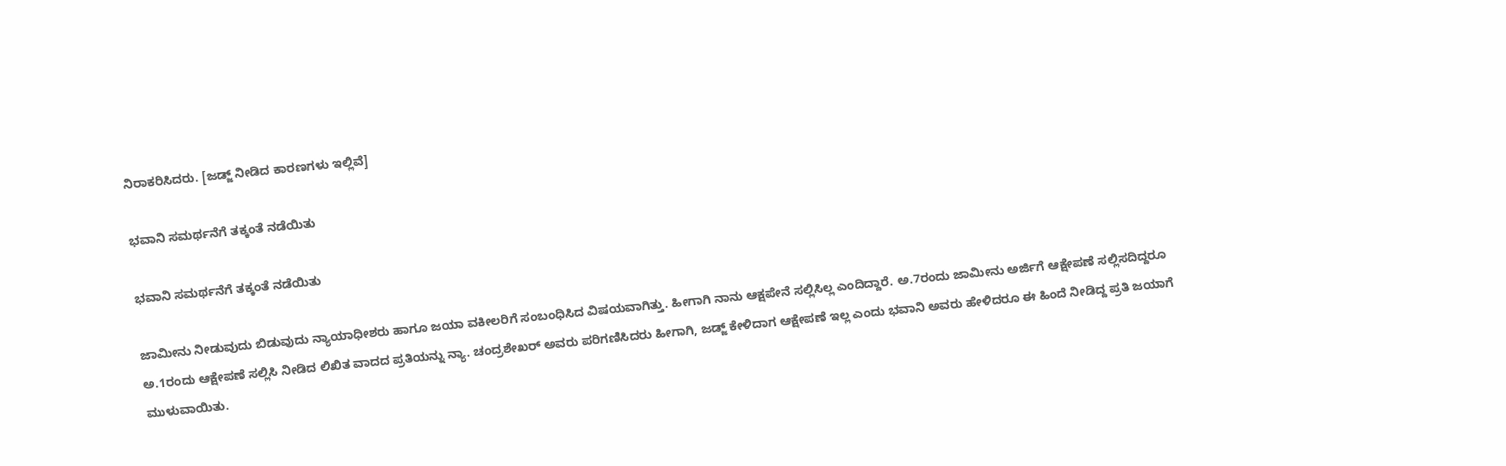ನಿರಾಕರಿಸಿದರು. [ಜಡ್ಜ್ ನೀಡಿದ ಕಾರಣಗಳು ಇಲ್ಲಿವೆ]

ಭವಾನಿ ಸಮರ್ಥನೆಗೆ ತಕ್ಕಂತೆ ನಡೆಯಿತು

ಭವಾನಿ ಸಮರ್ಥನೆಗೆ ತಕ್ಕಂತೆ ನಡೆಯಿತು

ಜಾಮೀನು ನೀಡುವುದು ಬಿಡುವುದು ನ್ಯಾಯಾಧೀಶರು ಹಾಗೂ ಜಯಾ ವಕೀಲರಿಗೆ ಸಂಬಂಧಿಸಿದ ವಿಷಯವಾಗಿತ್ತು. ಹೀಗಾಗಿ ನಾನು ಆಕ್ಷಪೇನೆ ಸಲ್ಲಿಸಿಲ್ಲ ಎಂದಿದ್ದಾರೆ. ಅ.7ರಂದು ಜಾಮೀನು ಅರ್ಜಿಗೆ ಆಕ್ಷೇಪಣೆ ಸಲ್ಲಿಸದಿದ್ದರೂ ಅ.1ರಂದು ಆಕ್ಷೇಪಣೆ ಸಲ್ಲಿಸಿ ನೀಡಿದ ಲಿಖಿತ ವಾದದ ಪ್ರತಿಯನ್ನು ನ್ಯಾ. ಚಂದ್ರಶೇಖರ್ ಅವರು ಪರಿಗಣಿಸಿದರು ಹೀಗಾಗಿ, ಜಡ್ಜ್ ಕೇಳಿದಾಗ ಆಕ್ಷೇಪಣೆ ಇಲ್ಲ ಎಂದು ಭವಾನಿ ಅವರು ಹೇಳಿದರೂ ಈ ಹಿಂದೆ ನೀಡಿದ್ದ ಪ್ರತಿ ಜಯಾಗೆ ಮುಳುವಾಯಿತು.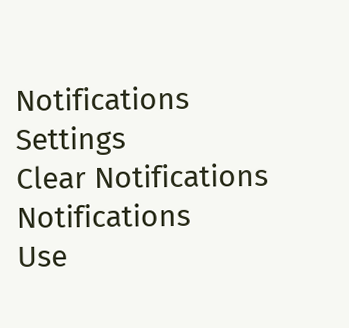Notifications
Settings
Clear Notifications
Notifications
Use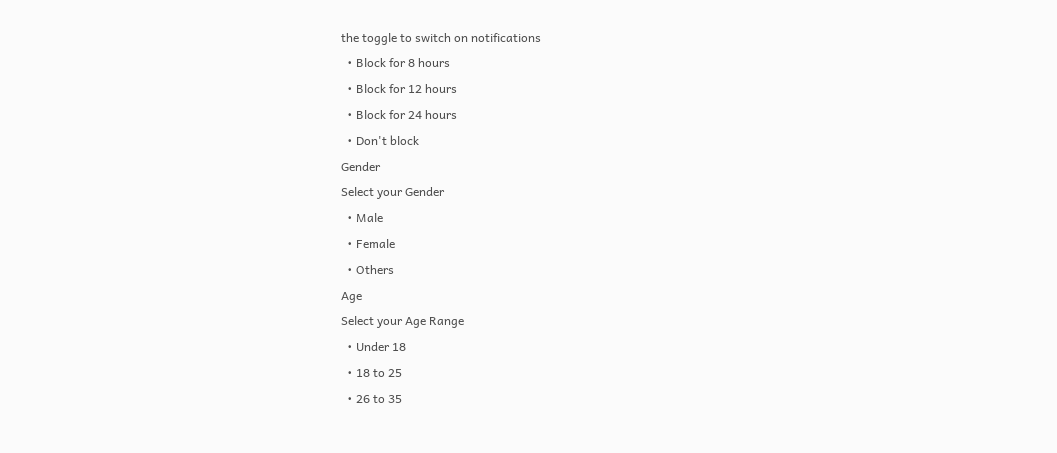the toggle to switch on notifications
  • Block for 8 hours
  • Block for 12 hours
  • Block for 24 hours
  • Don't block
Gender
Select your Gender
  • Male
  • Female
  • Others
Age
Select your Age Range
  • Under 18
  • 18 to 25
  • 26 to 35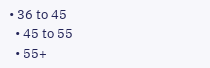• 36 to 45
  • 45 to 55
  • 55+